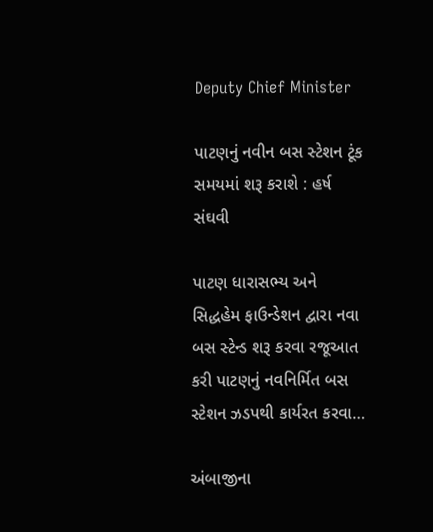Deputy Chief Minister

પાટણનું નવીન બસ સ્ટેશન ટૂંક સમયમાં શરૂ કરાશે : હર્ષ સંઘવી

પાટણ ધારાસભ્ય અને સિદ્ધહેમ ફાઉન્ડેશન દ્વારા નવા બસ સ્ટેન્ડ શરૂ કરવા રજૂઆત કરી પાટણનું નવનિર્મિત બસ સ્ટેશન ઝડપથી કાર્યરત કરવા…

અંબાજીના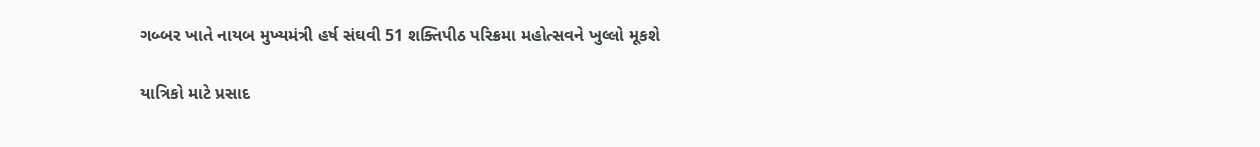ગબ્બર ખાતે નાયબ મુખ્યમંત્રી હર્ષ સંઘવી 51 શક્તિપીઠ પરિક્રમા મહોત્સવને ખુલ્લો મૂકશે

યાત્રિકો માટે પ્રસાદ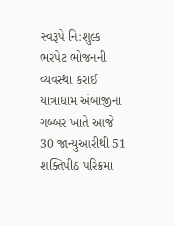સ્વરૂપે નિ:શુલ્ક ભરપેટ ભોજનની વ્યવસ્થા કરાઈ યાત્રાધામ અંબાજીના ગબ્બર ખાતે આજે 30 જાન્યુઆરીથી 51 શક્તિપીઠ પરિક્રમા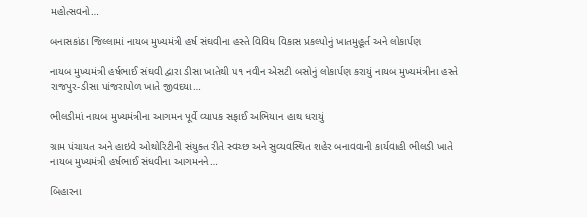મહોત્સવનો…

બનાસકાંઠા જિલ્લામાં નાયબ મુખ્યમંત્રી હર્ષ સંઘવીના હસ્તે વિવિધ વિકાસ પ્રકલ્પોનું ખાતમુહૂર્ત અને લોકાર્પણ

નાયબ મુખ્યમંત્રી હર્ષભાઈ સંઘવી દ્વારા ડીસા ખાતેથી ૫૧ નવીન એસટી બસોનું લોકાર્પણ કરાયું નાયબ મુખ્યમંત્રીના હસ્તે રાજપુર-ડીસા પાંજરાપોળ ખાતે જીવદયા…

ભીલડીમાં નાયબ મુખ્યમંત્રીના આગમન પૂર્વે વ્યાપક સફાઈ અભિયાન હાથ ધરાયું

ગ્રામ પંચાયત અને હાઇવે ઓથોરિટીની સંયુક્ત રીતે સ્વચ્છ અને સુવ્યવસ્થિત શહેર બનાવવાની કાર્યવાહી ભીલડી ખાતે નાયબ મુખ્યમંત્રી હર્ષભાઈ સંધવીના આગમનને…

બિહારના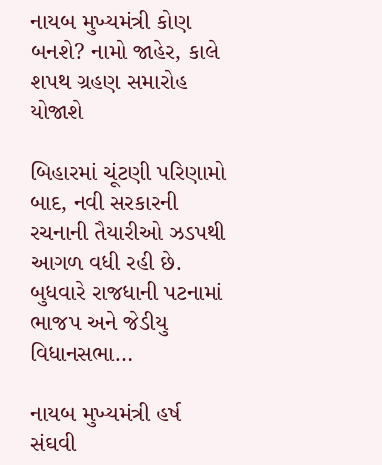નાયબ મુખ્યમંત્રી કોણ બનશે? નામો જાહેર, કાલે શપથ ગ્રહણ સમારોહ યોજાશે

બિહારમાં ચૂંટણી પરિણામો બાદ, નવી સરકારની રચનાની તૈયારીઓ ઝડપથી આગળ વધી રહી છે. બુધવારે રાજધાની પટનામાં ભાજપ અને જેડીયુ વિધાનસભા…

નાયબ મુખ્યમંત્રી હર્ષ સંઘવી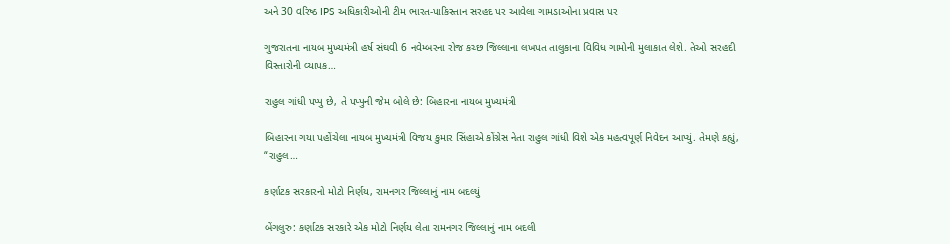અને 30 વરિષ્ઠ IPS અધિકારીઓની ટીમ ભારત-પાકિસ્તાન સરહદ પર આવેલા ગામડાઓના પ્રવાસ પર

ગુજરાતના નાયબ મુખ્યમંત્રી હર્ષ સંઘવી 6 નવેમ્બરના રોજ કચ્છ જિલ્લાના લખપત તાલુકાના વિવિધ ગામોની મુલાકાત લેશે. તેઓ સરહદી વિસ્તારોની વ્યાપક…

રાહુલ ગાંધી પપ્પુ છે, તે પપ્પુની જેમ બોલે છે: બિહારના નાયબ મુખ્યમંત્રી

બિહારના ગયા પહોંચેલા નાયબ મુખ્યમંત્રી વિજય કુમાર સિંહાએ કોંગ્રેસ નેતા રાહુલ ગાંધી વિશે એક મહત્વપૂર્ણ નિવેદન આપ્યું. તેમણે કહ્યું, “રાહુલ…

કર્ણાટક સરકારનો મોટો નિર્ણય, રામનગર જિલ્લાનું નામ બદલ્યું

બેંગલુરુ: કર્ણાટક સરકારે એક મોટો નિર્ણય લેતા રામનગર જિલ્લાનું નામ બદલી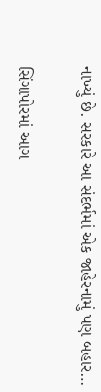નાખ્યું છે. સરકારે આ સંદર્ભમાં એક જાહેરનામું પણ બહાર…

સિંગાપોરમાં આગ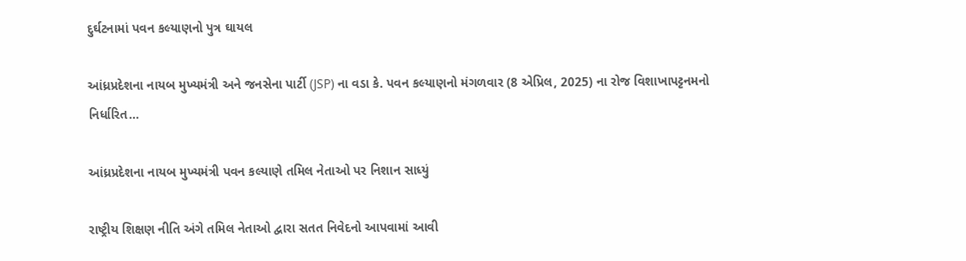દુર્ઘટનામાં પવન કલ્યાણનો પુત્ર ઘાયલ

આંધ્રપ્રદેશના નાયબ મુખ્યમંત્રી અને જનસેના પાર્ટી (JSP) ના વડા કે. પવન કલ્યાણનો મંગળવાર (8 એપ્રિલ, 2025) ના રોજ વિશાખાપટ્ટનમનો નિર્ધારિત…

આંધ્રપ્રદેશના નાયબ મુખ્યમંત્રી પવન કલ્યાણે તમિલ નેતાઓ પર નિશાન સાધ્યું

રાષ્ટ્રીય શિક્ષણ નીતિ અંગે તમિલ નેતાઓ દ્વારા સતત નિવેદનો આપવામાં આવી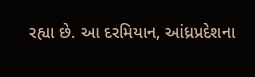રહ્યા છે. આ દરમિયાન, આંધ્રપ્રદેશના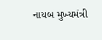નાયબ મુખ્યમંત્રી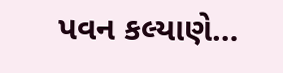પવન કલ્યાણે…